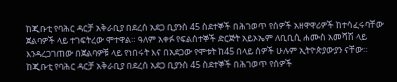ከጂቡቲ የባሕር ዳርቻ አቅራቢያ በደረሰ አደጋ ቢያንስ 45 ስደተኞች በሕገወጥ የሰዎች አዘዋዋሪዎች ከተሳፈሩባቸው ጀልባዎች ላይ ተገፍትረው ሞተዋል። ዓለም አቀፉ የፍልሰተኞች ድርጅት አይኦኤም ለቢቢሲ ሐሙስ አመሻሽ ላይ እንዳረጋገጠው በጀልባዎቹ ላይ የነበሩት እና በአደጋው የሞቱት ከ45 በላይ ሰዎች ሁሉም ኢትዮጵያውያን ናቸው።
ከጂቡቲ የባሕር ዳርቻ አቅራቢያ በደረሰ አደጋ ቢያንስ 45 ስደተኞች በሕገወጥ የሰዎች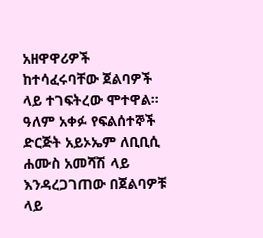አዘዋዋሪዎች ከተሳፈሩባቸው ጀልባዎች ላይ ተገፍትረው ሞተዋል። ዓለም አቀፉ የፍልሰተኞች ድርጅት አይኦኤም ለቢቢሲ ሐሙስ አመሻሽ ላይ እንዳረጋገጠው በጀልባዎቹ ላይ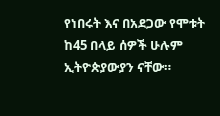የነበሩት እና በአደጋው የሞቱት ከ45 በላይ ሰዎች ሁሉም ኢትዮጵያውያን ናቸው።